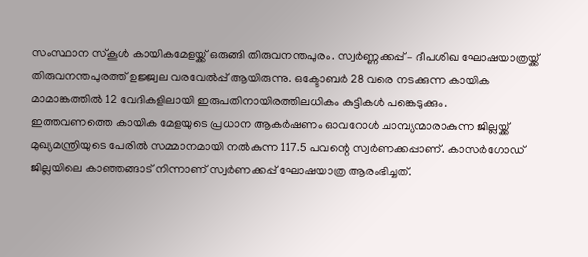സംസ്ഥാന സ്കൂൾ കായികമേളയ്ക്ക് ഒരുങ്ങി തിരുവനന്തപുരം. സ്വർണ്ണക്കപ്പ് – ദീപശിഖ ഘോഷയാത്രയ്ക്ക് തിരുവനന്തപുരത്ത് ഉജ്ജ്വല വരവേൽപ്പ് ആയിരുന്നു. ഒക്ടോബർ 28 വരെ നടക്കുന്ന കായിക മാമാങ്കത്തിൽ 12 വേദികളിലായി ഇരുപതിനായിരത്തിലധികം കുട്ടികൾ പങ്കെടുക്കും.
ഇത്തവണത്തെ കായിക മേളയുടെ പ്രധാന ആകർഷണം ഓവറോൾ ചാമ്പ്യന്മാരാകുന്ന ജില്ലയ്ക്ക് മുഖ്യമന്ത്രിയുടെ പേരിൽ സമ്മാനമായി നൽകുന്ന 117.5 പവന്റെ സ്വർണക്കപ്പാണ്. കാസർഗോഡ് ജില്ലയിലെ കാഞ്ഞങ്ങാട് നിന്നാണ് സ്വർണക്കപ്പ് ഘോഷയാത്ര ആരംഭിച്ചത്.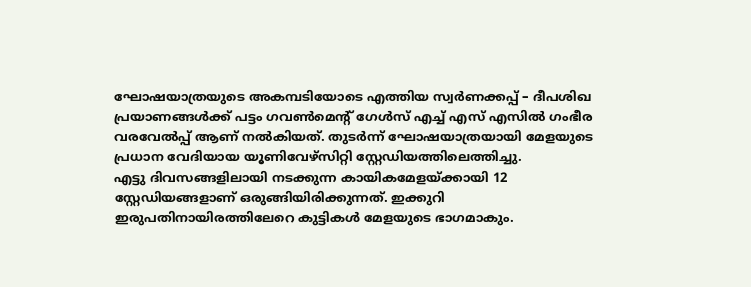ഘോഷയാത്രയുടെ അകമ്പടിയോടെ എത്തിയ സ്വർണക്കപ്പ് – ദീപശിഖ പ്രയാണങ്ങൾക്ക് പട്ടം ഗവൺമെന്റ് ഗേൾസ് എച്ച് എസ് എസിൽ ഗംഭീര വരവേൽപ്പ് ആണ് നൽകിയത്. തുടർന്ന് ഘോഷയാത്രയായി മേളയുടെ പ്രധാന വേദിയായ യൂണിവേഴ്സിറ്റി സ്റ്റേഡിയത്തിലെത്തിച്ചു.
എട്ടു ദിവസങ്ങളിലായി നടക്കുന്ന കായികമേളയ്ക്കായി 12 സ്റ്റേഡിയങ്ങളാണ് ഒരുങ്ങിയിരിക്കുന്നത്. ഇക്കുറി ഇരുപതിനായിരത്തിലേറെ കുട്ടികൾ മേളയുടെ ഭാഗമാകും.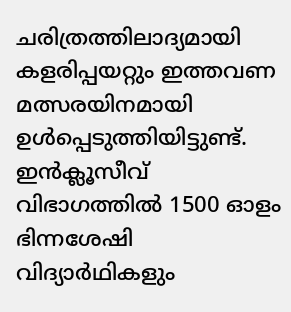ചരിത്രത്തിലാദ്യമായി കളരിപ്പയറ്റും ഇത്തവണ മത്സരയിനമായി ഉൾപ്പെടുത്തിയിട്ടുണ്ട്. ഇൻക്ലൂസീവ് വിഭാഗത്തിൽ 1500 ഓളം ഭിന്നശേഷി വിദ്യാർഥികളും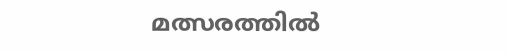മത്സരത്തിൽ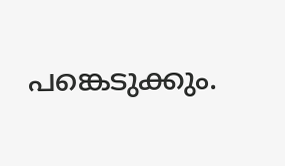പങ്കെടുക്കും.